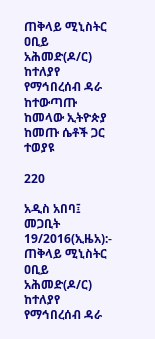ጠቅላይ ሚኒስትር ዐቢይ አሕመድ(ዶ/ር) ከተለያየ የማኅበረሰብ ዳራ ከተውጣጡ ከመላው ኢትዮጵያ ከመጡ ሴቶች ጋር ተወያዩ

220

አዲስ አበባ፤ መጋቢት 19/2016(ኢዜአ):- ጠቅላይ ሚኒስትር ዐቢይ አሕመድ(ዶ/ር) ከተለያየ የማኅበረሰብ ዳራ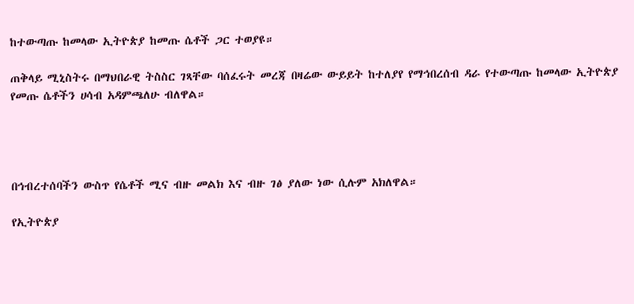ከተውጣጡ ከመላው ኢትዮጵያ ከመጡ ሴቶች ጋር ተወያዩ።

ጠቅላይ ሚኒስትሩ በማህበራዊ ትስስር ገጻቸው ባሰፈሩት መረጃ በዛሬው ውይይት ከተለያየ የማኅበረሰብ ዳራ የተውጣጡ ከመላው ኢትዮጵያ የመጡ ሴቶችን ሀሳብ አዳምጫለሁ ብለዋል።




በኅብረተሰባችን ውስጥ የሴቶች ሚና ብዙ መልክ እና ብዙ ገፅ ያለው ነው ሲሉም አክለዋል።

የኢትዮጵያ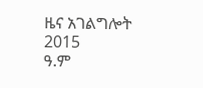ዜና አገልግሎት
2015
ዓ.ም